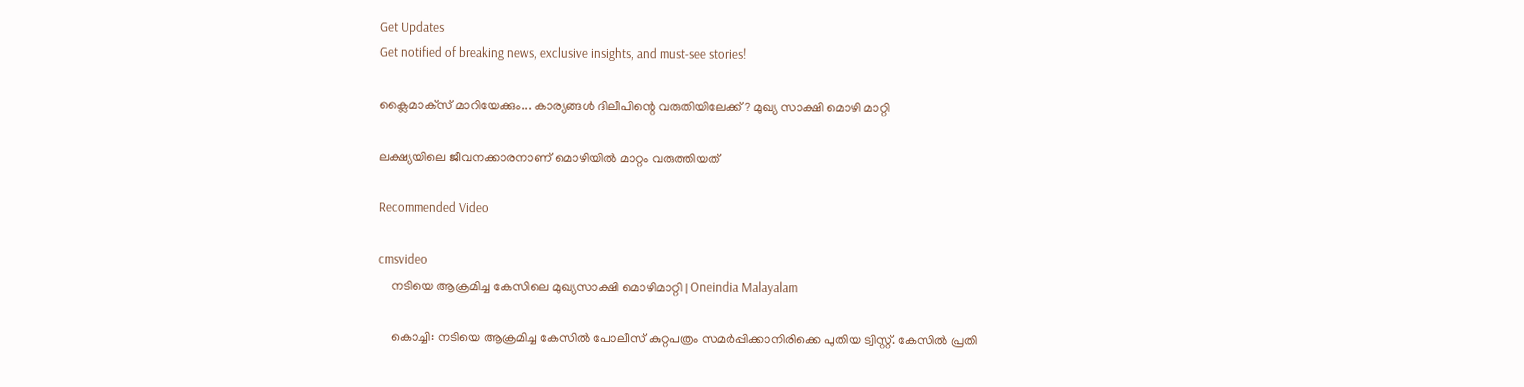Get Updates
Get notified of breaking news, exclusive insights, and must-see stories!

ക്ലൈമാക്‌സ് മാറിയേക്കും... കാര്യങ്ങള്‍ ദിലീപിന്റെ വരുതിയിലേക്ക്? മുഖ്യ സാക്ഷി മൊഴി മാറ്റി

ലക്ഷ്യയിലെ ജീവനക്കാരനാണ് മൊഴിയില്‍ മാറ്റം വരുത്തിയത്

Recommended Video

cmsvideo
    നടിയെ ആക്രമിച്ച കേസിലെ മുഖ്യസാക്ഷി മൊഴിമാറ്റി | Oneindia Malayalam

    കൊച്ചി: നടിയെ ആക്രമിച്ച കേസില്‍ പോലീസ് കുറ്റപത്രം സമര്‍പ്പിക്കാനിരിക്കെ പുതിയ ട്വിസ്റ്റ്. കേസില്‍ പ്രതി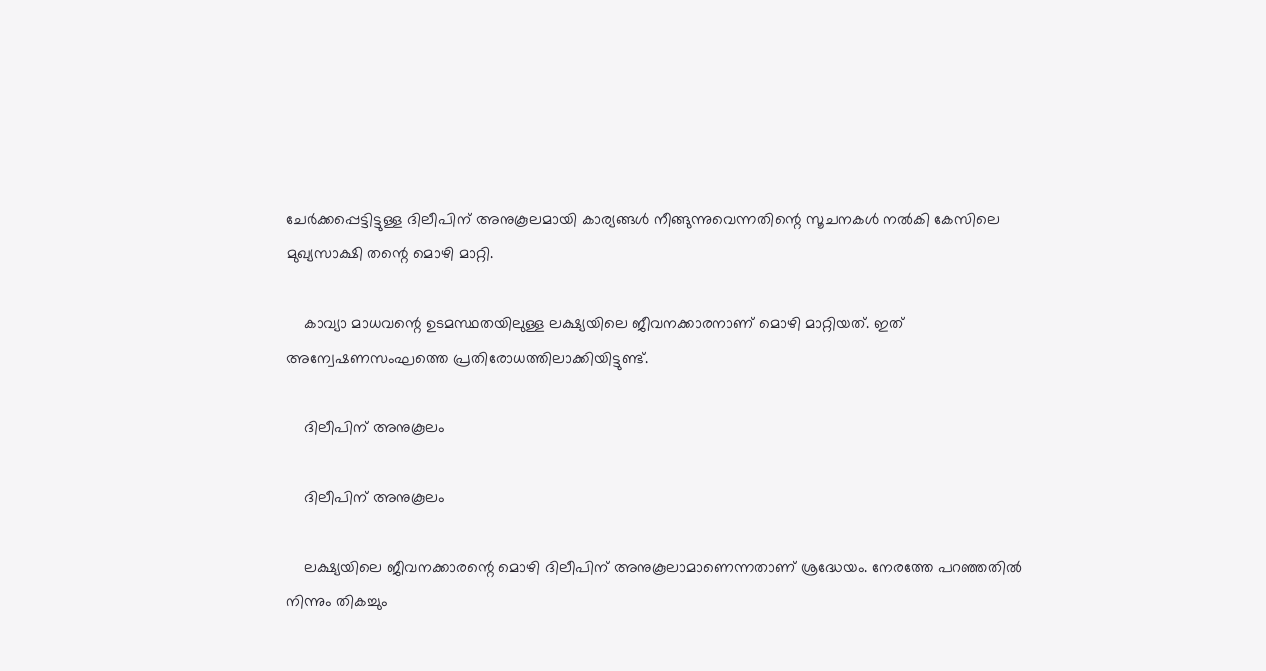ചേര്‍ക്കപ്പെട്ടിട്ടുള്ള ദിലീപിന് അനുകൂലമായി കാര്യങ്ങള്‍ നീങ്ങുന്നുവെന്നതിന്റെ സൂചനകള്‍ നല്‍കി കേസിലെ മുഖ്യസാക്ഷി തന്റെ മൊഴി മാറ്റി.

    കാവ്യാ മാധവന്റെ ഉടമസ്ഥതയിലുള്ള ലക്ഷ്യയിലെ ജീവനക്കാരനാണ് മൊഴി മാറ്റിയത്. ഇത് അന്വേഷണസംഘത്തെ പ്രതിരോധത്തിലാക്കിയിട്ടുണ്ട്.

    ദിലീപിന് അനുകൂലം

    ദിലീപിന് അനുകൂലം

    ലക്ഷ്യയിലെ ജീവനക്കാരന്റെ മൊഴി ദിലീപിന് അനുകൂലാമാണെന്നതാണ് ശ്രദ്ധേയം. നേരത്തേ പറഞ്ഞതില്‍ നിന്നും തികച്ചും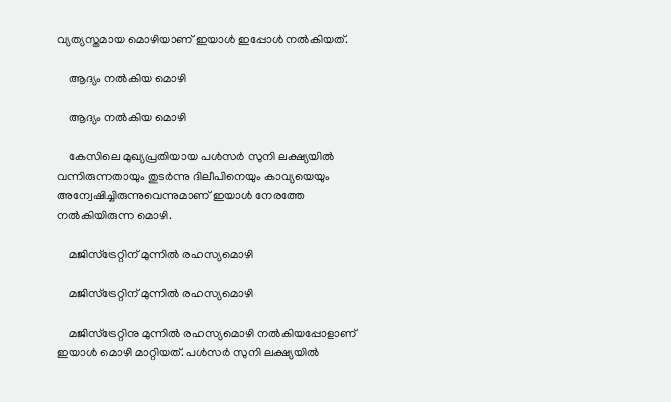വ്യത്യസ്തമായ മൊഴിയാണ് ഇയാള്‍ ഇപ്പോള്‍ നല്‍കിയത്.

    ആദ്യം നല്‍കിയ മൊഴി

    ആദ്യം നല്‍കിയ മൊഴി

    കേസിലെ മുഖ്യപ്രതിയായ പള്‍സര്‍ സുനി ലക്ഷ്യയില്‍ വന്നിരുന്നതായും തുടര്‍ന്നു ദിലീപിനെയും കാവ്യയെയും അന്വേഷിച്ചിരുന്നുവെന്നുമാണ് ഇയാള്‍ നേരത്തേ നല്‍കിയിരുന്ന മൊഴി.

    മജിസ്‌ട്രേറ്റിന് മുന്നില്‍ രഹസ്യമൊഴി

    മജിസ്‌ട്രേറ്റിന് മുന്നില്‍ രഹസ്യമൊഴി

    മജിസ്‌ട്രേറ്റിനു മുന്നില്‍ രഹസ്യമൊഴി നല്‍കിയപ്പോളാണ് ഇയാള്‍ മൊഴി മാറ്റിയത്. പള്‍സര്‍ സുനി ലക്ഷ്യയില്‍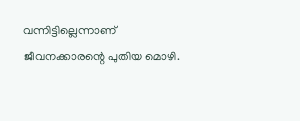വന്നിട്ടില്ലെന്നാണ് ജീവനക്കാരന്റെ പുതിയ മൊഴി.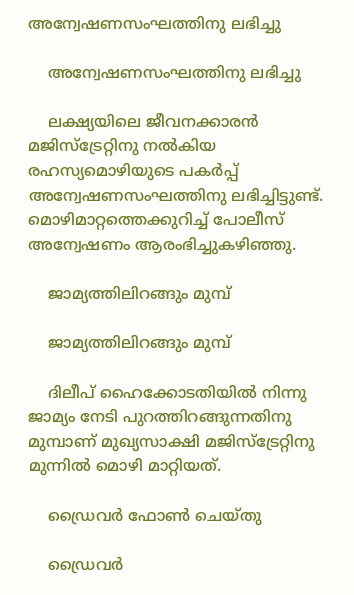അന്വേഷണസംഘത്തിനു ലഭിച്ചു

    അന്വേഷണസംഘത്തിനു ലഭിച്ചു

    ലക്ഷ്യയിലെ ജീവനക്കാരന്‍ മജിസ്‌ട്രേറ്റിനു നല്‍കിയ രഹസ്യമൊഴിയുടെ പകര്‍പ്പ് അന്വേഷണസംഘത്തിനു ലഭിച്ചിട്ടുണ്ട്. മൊഴിമാറ്റത്തെക്കുറിച്ച് പോലീസ് അന്വേഷണം ആരംഭിച്ചുകഴിഞ്ഞു.

    ജാമ്യത്തിലിറങ്ങും മുമ്പ്

    ജാമ്യത്തിലിറങ്ങും മുമ്പ്

    ദിലീപ് ഹൈക്കോടതിയില്‍ നിന്നു ജാമ്യം നേടി പുറത്തിറങ്ങുന്നതിനു മുമ്പാണ് മുഖ്യസാക്ഷി മജിസ്‌ട്രേറ്റിനു മുന്നില്‍ മൊഴി മാറ്റിയത്.

    ഡ്രൈവര്‍ ഫോണ്‍ ചെയ്തു

    ഡ്രൈവര്‍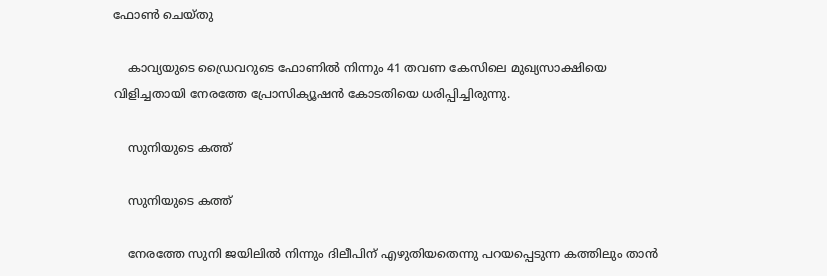ഫോണ്‍ ചെയ്തു

    കാവ്യയുടെ ഡ്രൈവറുടെ ഫോണില്‍ നിന്നും 41 തവണ കേസിലെ മുഖ്യസാക്ഷിയെ വിളിച്ചതായി നേരത്തേ പ്രോസിക്യൂഷന്‍ കോടതിയെ ധരിപ്പിച്ചിരുന്നു.

    സുനിയുടെ കത്ത്

    സുനിയുടെ കത്ത്

    നേരത്തേ സുനി ജയിലില്‍ നിന്നും ദിലീപിന് എഴുതിയതെന്നു പറയപ്പെടുന്ന കത്തിലും താന്‍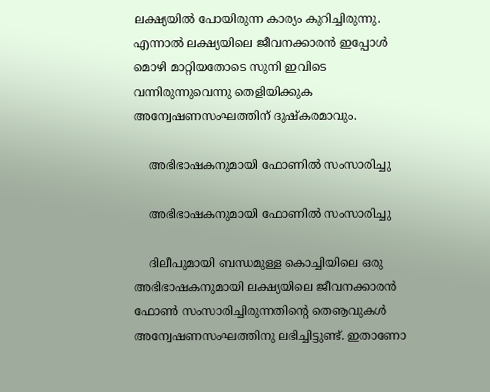ലക്ഷ്യയില്‍ പോയിരുന്ന കാര്യം കുറിച്ചിരുന്നു. എന്നാല്‍ ലക്ഷ്യയിലെ ജീവനക്കാരന്‍ ഇപ്പോള്‍ മൊഴി മാറ്റിയതോടെ സുനി ഇവിടെ വന്നിരുന്നുവെന്നു തെളിയിക്കുക അന്വേഷണസംഘത്തിന് ദുഷ്‌കരമാവും.

    അഭിഭാഷകനുമായി ഫോണില്‍ സംസാരിച്ചു

    അഭിഭാഷകനുമായി ഫോണില്‍ സംസാരിച്ചു

    ദിലീപുമായി ബന്ധമുള്ള കൊച്ചിയിലെ ഒരു അഭിഭാഷകനുമായി ലക്ഷ്യയിലെ ജീവനക്കാരന്‍ ഫോണ്‍ സംസാരിച്ചിരുന്നതിന്റെ തെൡവുകള്‍ അന്വേഷണസംഘത്തിനു ലഭിച്ചിട്ടുണ്ട്. ഇതാണോ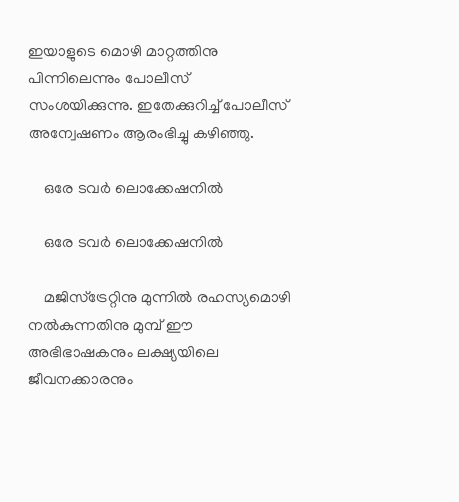ഇയാളുടെ മൊഴി മാറ്റത്തിനു പിന്നിലെന്നും പോലീസ് സംശയിക്കുന്നു. ഇതേക്കുറിച്ച് പോലീസ് അന്വേഷണം ആരംഭിച്ചു കഴിഞ്ഞു.

    ഒരേ ടവര്‍ ലൊക്കേഷനില്‍

    ഒരേ ടവര്‍ ലൊക്കേഷനില്‍

    മജിസ്‌ട്രേറ്റിനു മുന്നില്‍ രഹസ്യമൊഴി നല്‍കുന്നതിനു മുമ്പ് ഈ അഭിഭാഷകനും ലക്ഷ്യയിലെ ജീവനക്കാരനും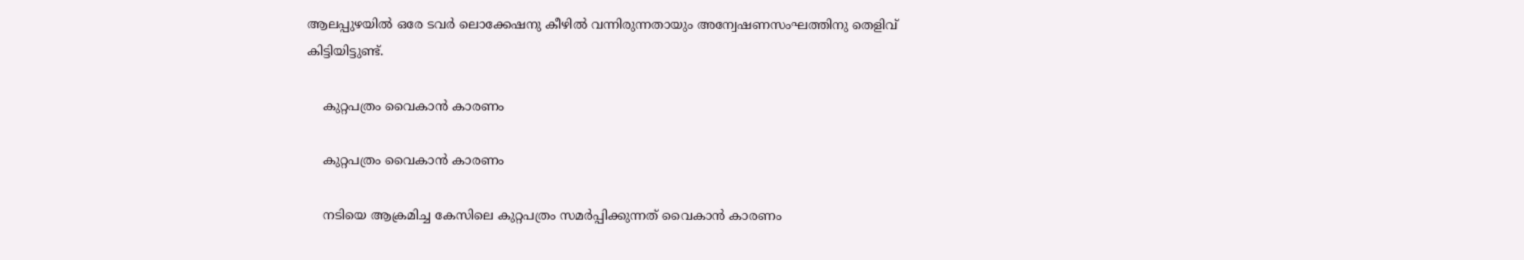ആലപ്പുഴയില്‍ ഒരേ ടവര്‍ ലൊക്കേഷനു കീഴില്‍ വന്നിരുന്നതായും അന്വേഷണസംഘത്തിനു തെളിവ് കിട്ടിയിട്ടുണ്ട്.

    കുറ്റപത്രം വൈകാന്‍ കാരണം

    കുറ്റപത്രം വൈകാന്‍ കാരണം

    നടിയെ ആക്രമിച്ച കേസിലെ കുറ്റപത്രം സമര്‍പ്പിക്കുന്നത് വൈകാന്‍ കാരണം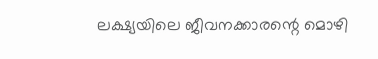ലക്ഷ്യയിലെ ജീവനക്കാരന്റെ മൊഴി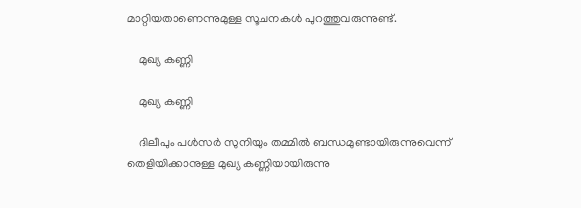മാറ്റിയതാണെന്നുമുള്ള സൂചനകള്‍ പുറത്തുവരുന്നുണ്ട്.

    മുഖ്യ കണ്ണി

    മുഖ്യ കണ്ണി

    ദിലീപും പള്‍സര്‍ സുനിയും തമ്മില്‍ ബന്ധമുണ്ടായിരുന്നുവെന്ന് തെളിയിക്കാനുള്ള മുഖ്യ കണ്ണിയായിരുന്നു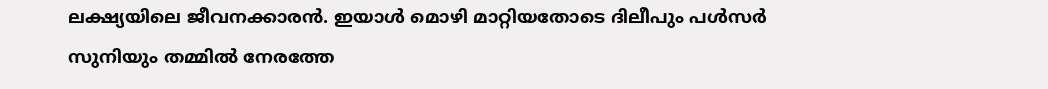ലക്ഷ്യയിലെ ജീവനക്കാരന്‍. ഇയാള്‍ മൊഴി മാറ്റിയതോടെ ദിലീപും പള്‍സര്‍ സുനിയും തമ്മില്‍ നേരത്തേ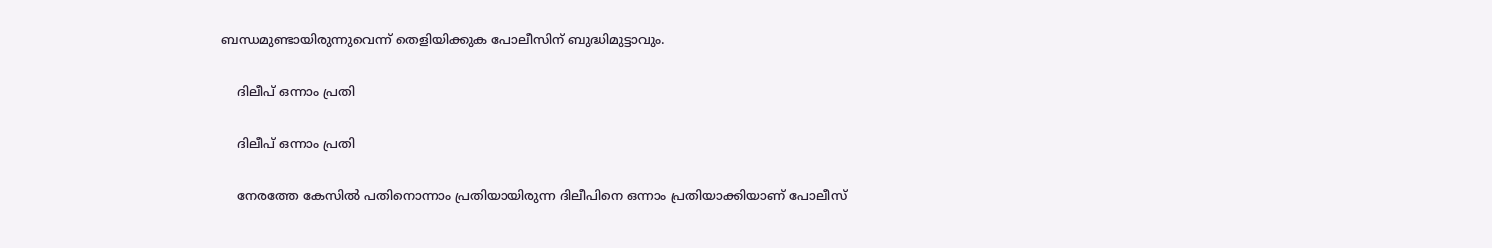ബന്ധമുണ്ടായിരുന്നുവെന്ന് തെളിയിക്കുക പോലീസിന് ബുദ്ധിമുട്ടാവും.

    ദിലീപ് ഒന്നാം പ്രതി

    ദിലീപ് ഒന്നാം പ്രതി

    നേരത്തേ കേസില്‍ പതിനൊന്നാം പ്രതിയായിരുന്ന ദിലീപിനെ ഒന്നാം പ്രതിയാക്കിയാണ് പോലീസ്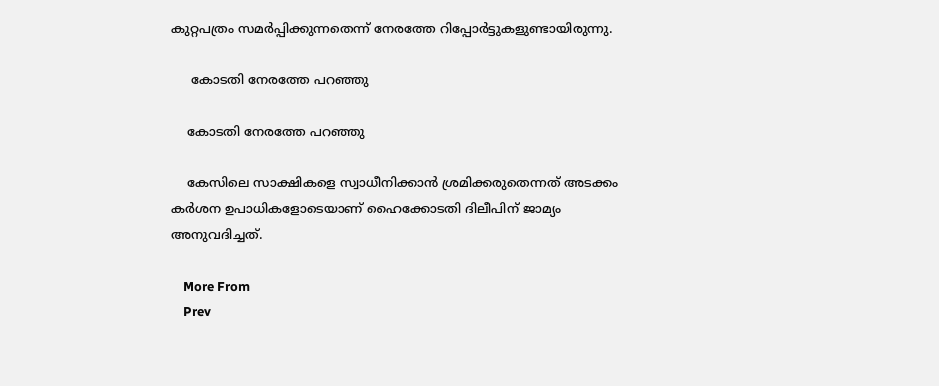കുറ്റപത്രം സമര്‍പ്പിക്കുന്നതെന്ന് നേരത്തേ റിപ്പോര്‍ട്ടുകളുണ്ടായിരുന്നു.

     കോടതി നേരത്തേ പറഞ്ഞു

    കോടതി നേരത്തേ പറഞ്ഞു

    കേസിലെ സാക്ഷികളെ സ്വാധീനിക്കാന്‍ ശ്രമിക്കരുതെന്നത് അടക്കം കര്‍ശന ഉപാധികളോടെയാണ് ഹൈക്കോടതി ദിലീപിന് ജാമ്യം അനുവദിച്ചത്.

    More From
    Prev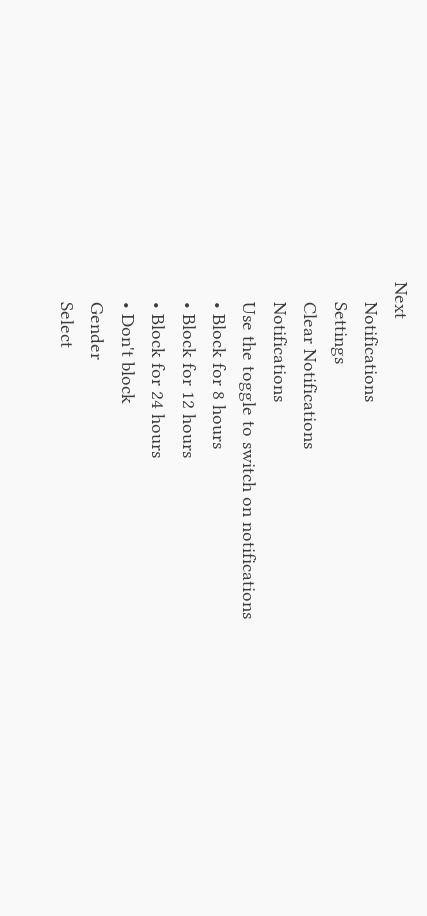Next
    Notifications
    Settings
    Clear Notifications
    Notifications
    Use the toggle to switch on notifications
    • Block for 8 hours
    • Block for 12 hours
    • Block for 24 hours
    • Don't block
    Gender
    Select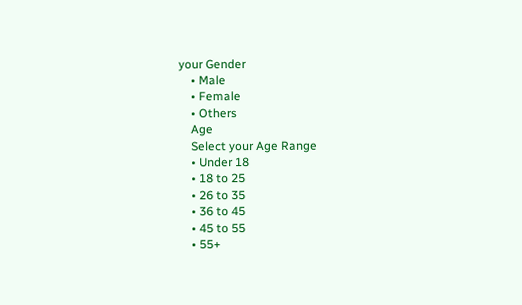your Gender
    • Male
    • Female
    • Others
    Age
    Select your Age Range
    • Under 18
    • 18 to 25
    • 26 to 35
    • 36 to 45
    • 45 to 55
    • 55+